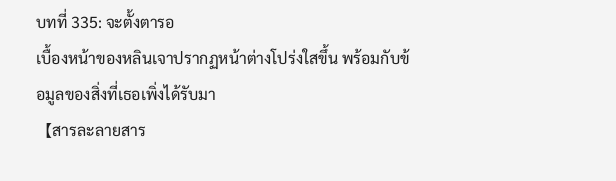บทที่ 335: จะตั้งตารอ
เบื้องหน้าของหลินเจาปรากฏหน้าต่างโปร่งใสขึ้น พร้อมกับข้อมูลของสิ่งที่เธอเพิ่งได้รับมา
【สารละลายสาร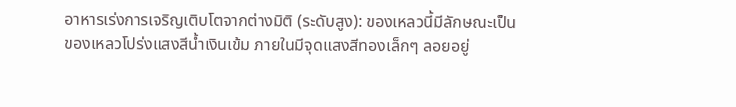อาหารเร่งการเจริญเติบโตจากต่างมิติ (ระดับสูง): ของเหลวนี้มีลักษณะเป็นของเหลวโปร่งแสงสีน้ำเงินเข้ม ภายในมีจุดแสงสีทองเล็กๆ ลอยอยู่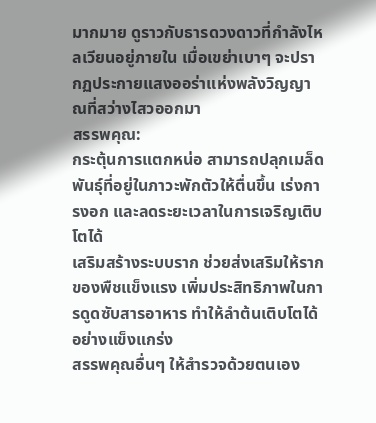มากมาย ดูราวกับธารดวงดาวที่กำลังไหลเวียนอยู่ภายใน เมื่อเขย่าเบาๆ จะปรากฏประกายแสงออร่าแห่งพลังวิญญาณที่สว่างไสวออกมา
สรรพคุณ:
กระตุ้นการแตกหน่อ สามารถปลุกเมล็ดพันธุ์ที่อยู่ในภาวะพักตัวให้ตื่นขึ้น เร่งการงอก และลดระยะเวลาในการเจริญเติบโตได้
เสริมสร้างระบบราก ช่วยส่งเสริมให้รากของพืชแข็งแรง เพิ่มประสิทธิภาพในการดูดซับสารอาหาร ทำให้ลำต้นเติบโตได้อย่างแข็งแกร่ง
สรรพคุณอื่นๆ ให้สำรวจด้วยตนเอง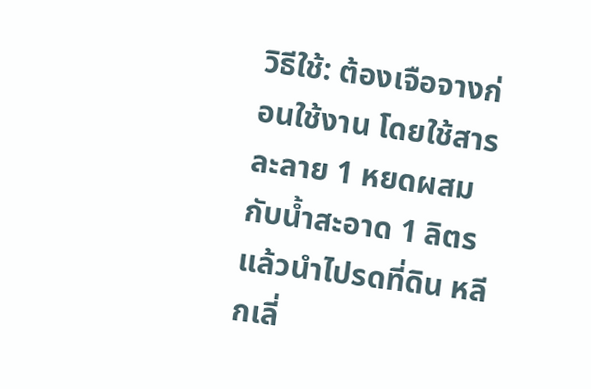วิธีใช้: ต้องเจือจางก่อนใช้งาน โดยใช้สารละลาย 1 หยดผสมกับน้ำสะอาด 1 ลิตร แล้วนำไปรดที่ดิน หลีกเลี่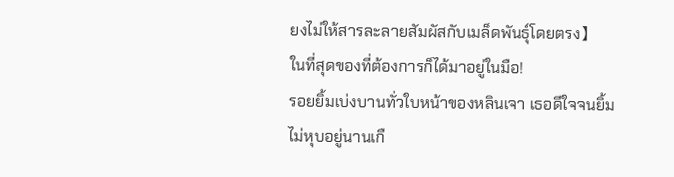ยงไม่ให้สารละลายสัมผัสกับเมล็ดพันธุ์โดยตรง】
ในที่สุดของที่ต้องการก็ได้มาอยู่ในมือ!
รอยยิ้มเบ่งบานทั่วใบหน้าของหลินเจา เธอดีใจจนยิ้มไม่หุบอยู่นานเกื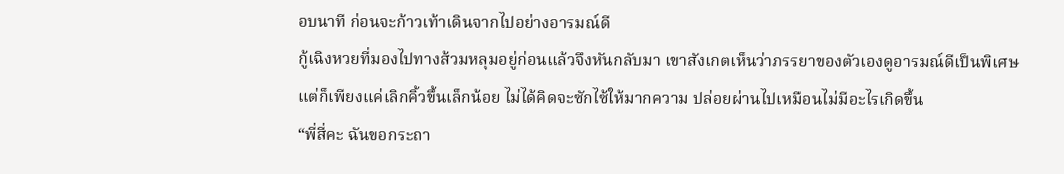อบนาที ก่อนจะก้าวเท้าเดินจากไปอย่างอารมณ์ดี
กู้เฉิงหวยที่มองไปทางส้วมหลุมอยู่ก่อนแล้วจึงหันกลับมา เขาสังเกตเห็นว่าภรรยาของตัวเองดูอารมณ์ดีเป็นพิเศษ แต่ก็เพียงแค่เลิกคิ้วขึ้นเล็กน้อย ไม่ได้คิดจะซักไซ้ให้มากความ ปล่อยผ่านไปเหมือนไม่มีอะไรเกิดขึ้น
“พี่สี่คะ ฉันขอกระถา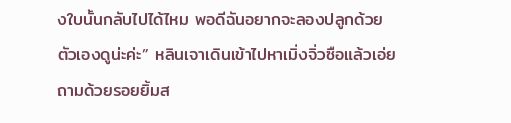งใบนั้นกลับไปได้ไหม พอดีฉันอยากจะลองปลูกด้วยตัวเองดูน่ะค่ะ” หลินเจาเดินเข้าไปหาเมิ่งจิ่วซือแล้วเอ่ยถามด้วยรอยยิ้มส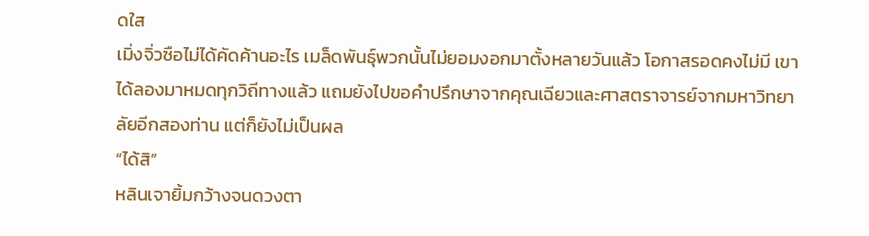ดใส
เมิ่งจิ่วซือไม่ได้คัดค้านอะไร เมล็ดพันธุ์พวกนั้นไม่ยอมงอกมาตั้งหลายวันแล้ว โอกาสรอดคงไม่มี เขาได้ลองมาหมดทุกวิถีทางแล้ว แถมยังไปขอคำปรึกษาจากคุณเฉียวและศาสตราจารย์จากมหาวิทยาลัยอีกสองท่าน แต่ก็ยังไม่เป็นผล
“ได้สิ”
หลินเจายิ้มกว้างจนดวงตา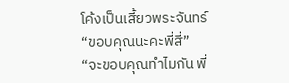โค้งเป็นเสี้ยวพระจันทร์ “ขอบคุณนะคะพี่สี่”
“จะขอบคุณทำไมกัน พี่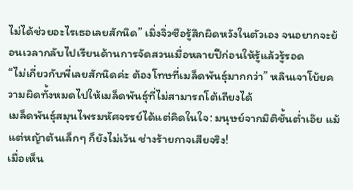ไม่ได้ช่วยอะไรเธอเลยสักนิด” เมิ่งจิ่วซือรู้สึกผิดหวังในตัวเอง จนอยากจะย้อนเวลากลับไปเรียนด้านการจัดสวนเมื่อหลายปีก่อนให้รู้แล้วรู้รอด
“ไม่เกี่ยวกับพี่เลยสักนิดค่ะ ต้องโทษที่เมล็ดพันธุ์มากกว่า” หลินเจาโบ้ยความผิดทั้งหมดไปให้เมล็ดพันธุ์ที่ไม่สามารถโต้เถียงได้
เมล็ดพันธุ์สมุนไพรมหัศจรรย์ได้แต่คิดในใจ: มนุษย์จากมิติชั้นต่ำเอ๊ย แม้แต่หญ้าต้นเล็กๆ ก็ยังไม่เว้น ช่างร้ายกาจเสียจริง!
เมื่อเห็น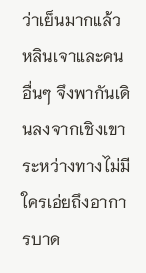ว่าเย็นมากแล้ว หลินเจาและคนอื่นๆ จึงพากันเดินลงจากเชิงเขา
ระหว่างทางไม่มีใครเอ่ยถึงอาการบาด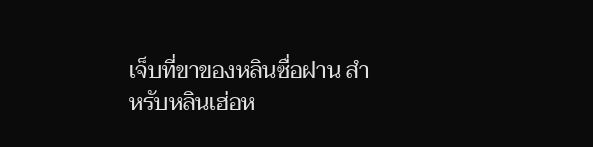เจ็บที่ขาของหลินซื่อฝาน สำหรับหลินเฮ่อห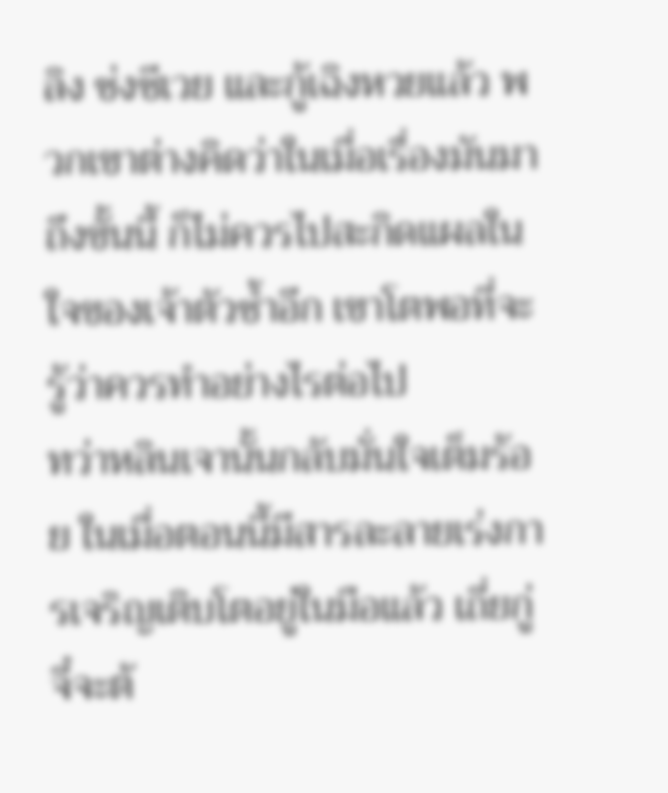ลิง ซ่งซีเวย และกู้เฉิงหวยแล้ว พวกเขาต่างคิดว่าในเมื่อเรื่องมันมาถึงขั้นนี้ ก็ไม่ควรไปสะกิดแผลในใจของเจ้าตัวซ้ำอีก เขาโตพอที่จะรู้ว่าควรทำอย่างไรต่อไป
ทว่าหลินเจานั้นกลับมั่นใจเต็มร้อย ในเมื่อตอนนี้มีสารละลายเร่งการเจริญเติบโตอยู่ในมือแล้ว เถี่ยกู่จี๋จะต้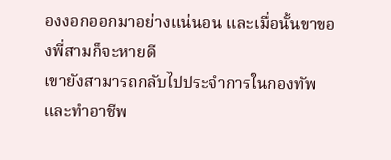องงอกออกมาอย่างแน่นอน และเมื่อนั้นขาของพี่สามก็จะหายดี
เขายังสามารถกลับไปประจำการในกองทัพ และทำอาชีพ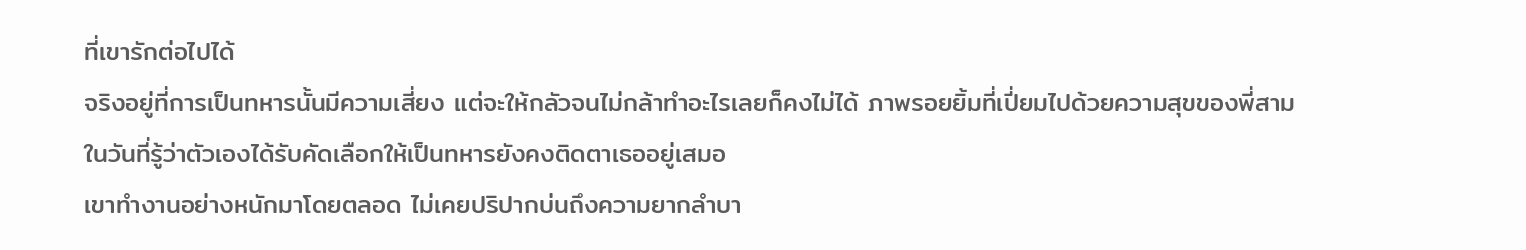ที่เขารักต่อไปได้
จริงอยู่ที่การเป็นทหารนั้นมีความเสี่ยง แต่จะให้กลัวจนไม่กล้าทำอะไรเลยก็คงไม่ได้ ภาพรอยยิ้มที่เปี่ยมไปด้วยความสุขของพี่สามในวันที่รู้ว่าตัวเองได้รับคัดเลือกให้เป็นทหารยังคงติดตาเธออยู่เสมอ
เขาทำงานอย่างหนักมาโดยตลอด ไม่เคยปริปากบ่นถึงความยากลำบา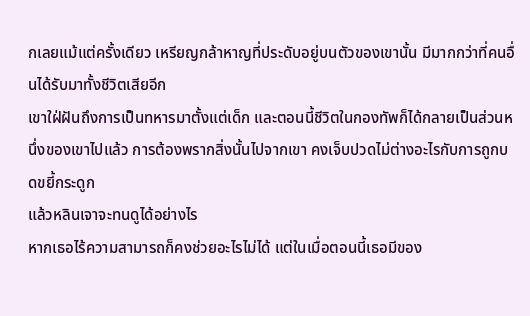กเลยแม้แต่ครั้งเดียว เหรียญกล้าหาญที่ประดับอยู่บนตัวของเขานั้น มีมากกว่าที่คนอื่นได้รับมาทั้งชีวิตเสียอีก
เขาใฝ่ฝันถึงการเป็นทหารมาตั้งแต่เด็ก และตอนนี้ชีวิตในกองทัพก็ได้กลายเป็นส่วนหนึ่งของเขาไปแล้ว การต้องพรากสิ่งนั้นไปจากเขา คงเจ็บปวดไม่ต่างอะไรกับการถูกบดขยี้กระดูก
แล้วหลินเจาจะทนดูได้อย่างไร
หากเธอไร้ความสามารถก็คงช่วยอะไรไม่ได้ แต่ในเมื่อตอนนี้เธอมีของ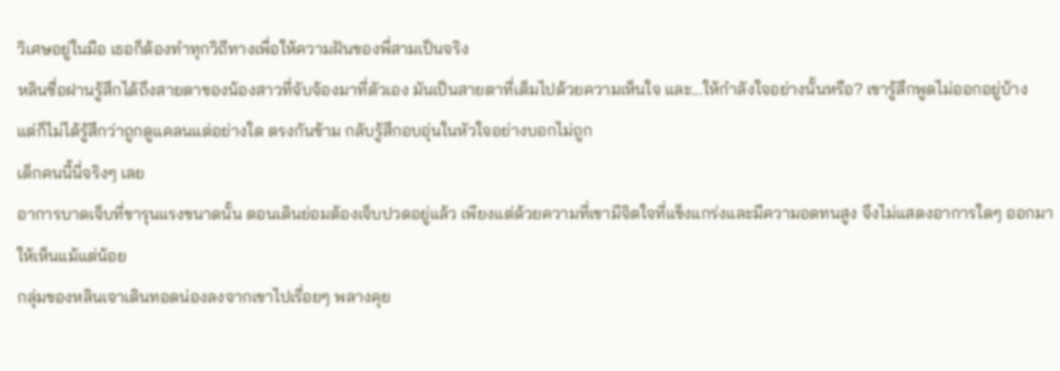วิเศษอยู่ในมือ เธอก็ต้องทำทุกวิถีทางเพื่อให้ความฝันของพี่สามเป็นจริง
หลินซื่อฝานรู้สึกได้ถึงสายตาของน้องสาวที่จับจ้องมาที่ตัวเอง มันเป็นสายตาที่เต็มไปด้วยความเห็นใจ และ...ให้กำลังใจอย่างนั้นหรือ? เขารู้สึกพูดไม่ออกอยู่บ้าง
แต่ก็ไม่ได้รู้สึกว่าถูกดูแคลนแต่อย่างใด ตรงกันข้าม กลับรู้สึกอบอุ่นในหัวใจอย่างบอกไม่ถูก
เด็กคนนี้นี่จริงๆ เลย
อาการบาดเจ็บที่ขารุนแรงขนาดนั้น ตอนเดินย่อมต้องเจ็บปวดอยู่แล้ว เพียงแต่ด้วยความที่เขามีจิตใจที่แข็งแกร่งและมีความอดทนสูง จึงไม่แสดงอาการใดๆ ออกมาให้เห็นแม้แต่น้อย
กลุ่มของหลินเจาเดินทอดน่องลงจากเขาไปเรื่อยๆ พลางคุย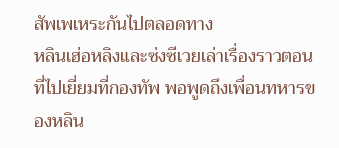สัพเพเหระกันไปตลอดทาง
หลินเฮ่อหลิงและซ่งซีเวยเล่าเรื่องราวตอนที่ไปเยี่ยมที่กองทัพ พอพูดถึงเพื่อนทหารของหลิน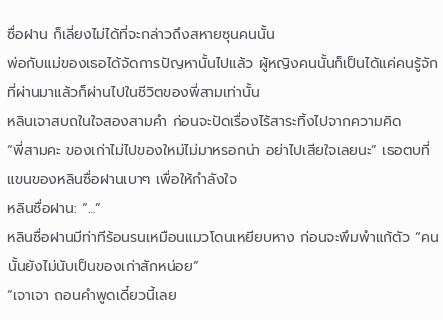ซื่อฝาน ก็เลี่ยงไม่ได้ที่จะกล่าวถึงสหายซุนคนนั้น
พ่อกับแม่ของเธอได้จัดการปัญหานั้นไปแล้ว ผู้หญิงคนนั้นก็เป็นได้แค่คนรู้จักที่ผ่านมาแล้วก็ผ่านไปในชีวิตของพี่สามเท่านั้น
หลินเจาสบถในใจสองสามคำ ก่อนจะปัดเรื่องไร้สาระทิ้งไปจากความคิด
“พี่สามคะ ของเก่าไม่ไปของใหม่ไม่มาหรอกน่า อย่าไปเสียใจเลยนะ” เธอตบที่แขนของหลินซื่อฝานเบาๆ เพื่อให้กำลังใจ
หลินซื่อฝาน: “...”
หลินซื่อฝานมีท่าทีร้อนรนเหมือนแมวโดนเหยียบหาง ก่อนจะพึมพำแก้ตัว “คนนั้นยังไม่นับเป็นของเก่าสักหน่อย”
“เจาเจา ถอนคำพูดเดี๋ยวนี้เลย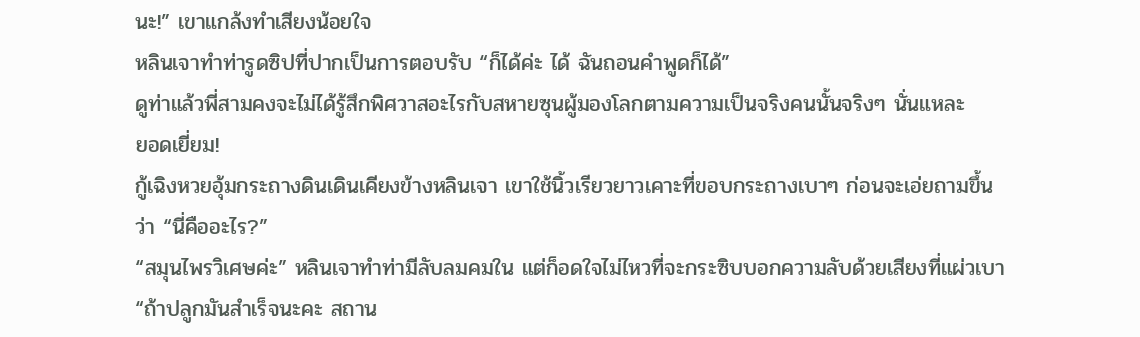นะ!” เขาแกล้งทำเสียงน้อยใจ
หลินเจาทำท่ารูดซิปที่ปากเป็นการตอบรับ “ก็ได้ค่ะ ได้ ฉันถอนคำพูดก็ได้”
ดูท่าแล้วพี่สามคงจะไม่ได้รู้สึกพิศวาสอะไรกับสหายซุนผู้มองโลกตามความเป็นจริงคนนั้นจริงๆ นั่นแหละ
ยอดเยี่ยม!
กู้เฉิงหวยอุ้มกระถางดินเดินเคียงข้างหลินเจา เขาใช้นิ้วเรียวยาวเคาะที่ขอบกระถางเบาๆ ก่อนจะเอ่ยถามขึ้นว่า “นี่คืออะไร?”
“สมุนไพรวิเศษค่ะ” หลินเจาทำท่ามีลับลมคมใน แต่ก็อดใจไม่ไหวที่จะกระซิบบอกความลับด้วยเสียงที่แผ่วเบา “ถ้าปลูกมันสำเร็จนะคะ สถาน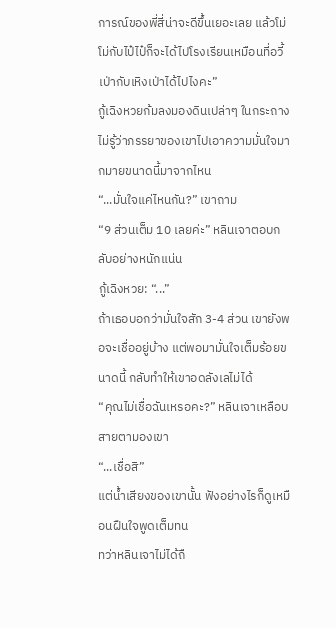การณ์ของพี่สี่น่าจะดีขึ้นเยอะเลย แล้วโม่โม่กับไป๋ไป๋ก็จะได้ไปโรงเรียนเหมือนที่อวี้เป่ากับเหิงเป่าได้ไปไงคะ”
กู้เฉิงหวยก้มลงมองดินเปล่าๆ ในกระถาง ไม่รู้ว่าภรรยาของเขาไปเอาความมั่นใจมากมายขนาดนี้มาจากไหน
“...มั่นใจแค่ไหนกัน?” เขาถาม
“9 ส่วนเต็ม 10 เลยค่ะ” หลินเจาตอบกลับอย่างหนักแน่น
กู้เฉิงหวย: “...”
ถ้าเธอบอกว่ามั่นใจสัก 3-4 ส่วน เขายังพอจะเชื่ออยู่บ้าง แต่พอมามั่นใจเต็มร้อยขนาดนี้ กลับทำให้เขาอดลังเลไม่ได้
“คุณไม่เชื่อฉันเหรอคะ?” หลินเจาเหลือบสายตามองเขา
“...เชื่อสิ”
แต่น้ำเสียงของเขานั้น ฟังอย่างไรก็ดูเหมือนฝืนใจพูดเต็มทน
ทว่าหลินเจาไม่ได้ถื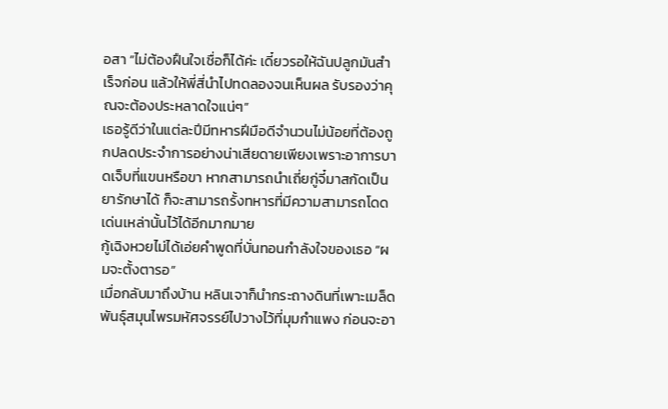อสา “ไม่ต้องฝืนใจเชื่อก็ได้ค่ะ เดี๋ยวรอให้ฉันปลูกมันสำเร็จก่อน แล้วให้พี่สี่นำไปทดลองจนเห็นผล รับรองว่าคุณจะต้องประหลาดใจแน่ๆ”
เธอรู้ดีว่าในแต่ละปีมีทหารฝีมือดีจำนวนไม่น้อยที่ต้องถูกปลดประจำการอย่างน่าเสียดายเพียงเพราะอาการบาดเจ็บที่แขนหรือขา หากสามารถนำเถี่ยกู่จี๋มาสกัดเป็นยารักษาได้ ก็จะสามารถรั้งทหารที่มีความสามารถโดดเด่นเหล่านั้นไว้ได้อีกมากมาย
กู้เฉิงหวยไม่ได้เอ่ยคำพูดที่บั่นทอนกำลังใจของเธอ “ผมจะตั้งตารอ”
เมื่อกลับมาถึงบ้าน หลินเจาก็นำกระถางดินที่เพาะเมล็ดพันธุ์สมุนไพรมหัศจรรย์ไปวางไว้ที่มุมกำแพง ก่อนจะอา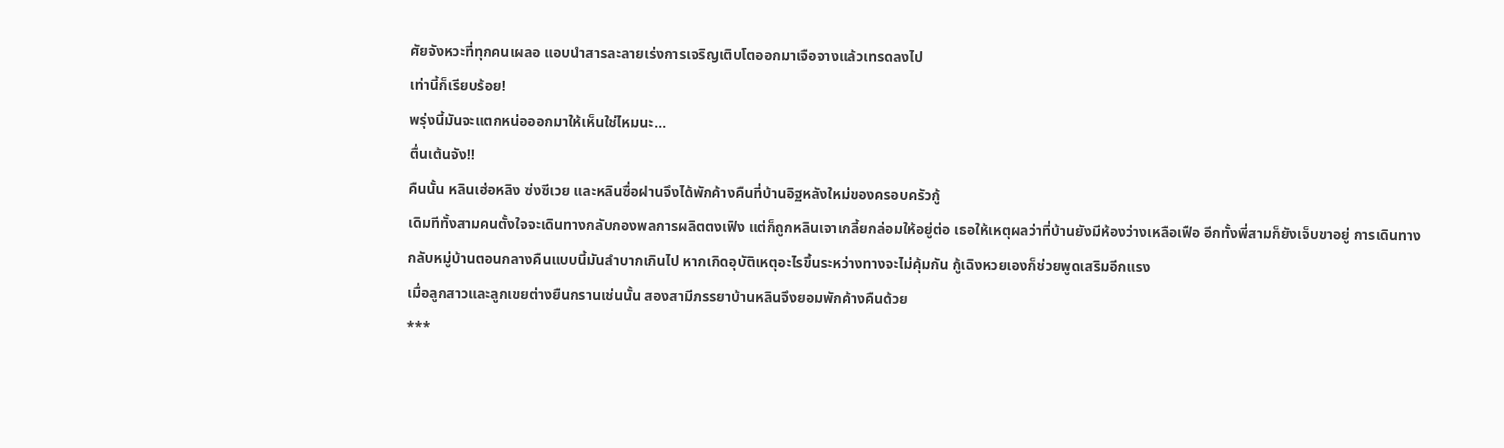ศัยจังหวะที่ทุกคนเผลอ แอบนำสารละลายเร่งการเจริญเติบโตออกมาเจือจางแล้วเทรดลงไป
เท่านี้ก็เรียบร้อย!
พรุ่งนี้มันจะแตกหน่อออกมาให้เห็นใช่ไหมนะ...
ตื่นเต้นจัง!!
คืนนั้น หลินเฮ่อหลิง ซ่งซีเวย และหลินซื่อฝานจึงได้พักค้างคืนที่บ้านอิฐหลังใหม่ของครอบครัวกู้
เดิมทีทั้งสามคนตั้งใจจะเดินทางกลับกองพลการผลิตตงเฟิง แต่ก็ถูกหลินเจาเกลี้ยกล่อมให้อยู่ต่อ เธอให้เหตุผลว่าที่บ้านยังมีห้องว่างเหลือเฟือ อีกทั้งพี่สามก็ยังเจ็บขาอยู่ การเดินทางกลับหมู่บ้านตอนกลางคืนแบบนี้มันลำบากเกินไป หากเกิดอุบัติเหตุอะไรขึ้นระหว่างทางจะไม่คุ้มกัน กู้เฉิงหวยเองก็ช่วยพูดเสริมอีกแรง
เมื่อลูกสาวและลูกเขยต่างยืนกรานเช่นนั้น สองสามีภรรยาบ้านหลินจึงยอมพักค้างคืนด้วย
***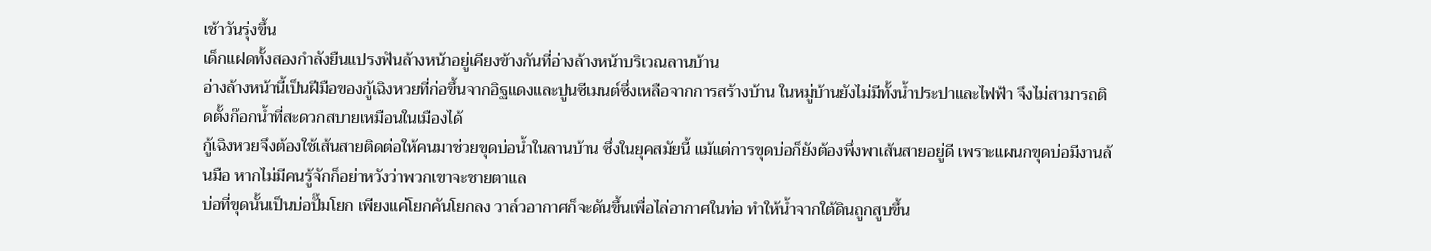เช้าวันรุ่งขึ้น
เด็กแฝดทั้งสองกำลังยืนแปรงฟันล้างหน้าอยู่เคียงข้างกันที่อ่างล้างหน้าบริเวณลานบ้าน
อ่างล้างหน้านี้เป็นฝีมือของกู้เฉิงหวยที่ก่อขึ้นจากอิฐแดงและปูนซีเมนต์ซึ่งเหลือจากการสร้างบ้าน ในหมู่บ้านยังไม่มีทั้งน้ำประปาและไฟฟ้า จึงไม่สามารถติดตั้งก๊อกน้ำที่สะดวกสบายเหมือนในเมืองได้
กู้เฉิงหวยจึงต้องใช้เส้นสายติดต่อให้คนมาช่วยขุดบ่อน้ำในลานบ้าน ซึ่งในยุคสมัยนี้ แม้แต่การขุดบ่อก็ยังต้องพึ่งพาเส้นสายอยู่ดี เพราะแผนกขุดบ่อมีงานล้นมือ หากไม่มีคนรู้จักก็อย่าหวังว่าพวกเขาจะชายตาแล
บ่อที่ขุดนั้นเป็นบ่อปั๊มโยก เพียงแค่โยกคันโยกลง วาล์วอากาศก็จะดันขึ้นเพื่อไล่อากาศในท่อ ทำให้น้ำจากใต้ดินถูกสูบขึ้น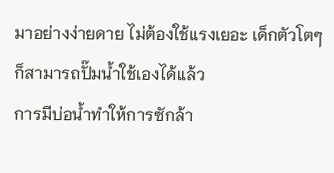มาอย่างง่ายดาย ไม่ต้องใช้แรงเยอะ เด็กตัวโตๆ ก็สามารถปั๊มน้ำใช้เองได้แล้ว
การมีบ่อน้ำทำให้การซักล้า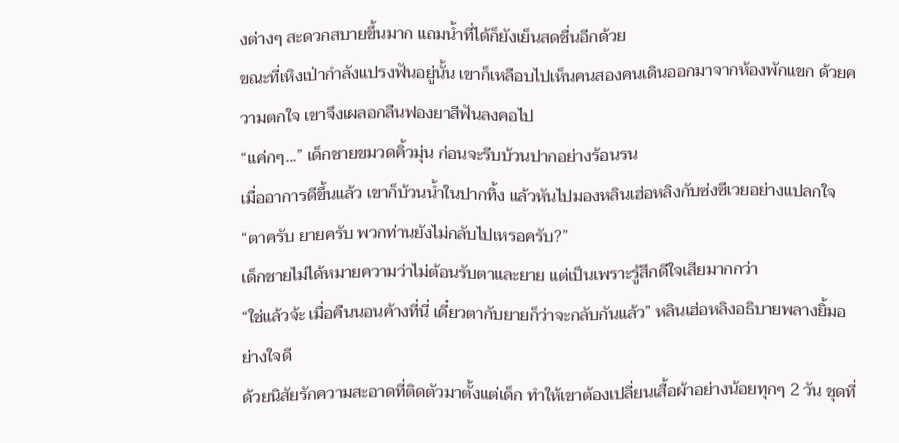งต่างๆ สะดวกสบายขึ้นมาก แถมน้ำที่ได้ก็ยังเย็นสดชื่นอีกด้วย
ขณะที่เหิงเป่ากำลังแปรงฟันอยู่นั้น เขาก็เหลือบไปเห็นคนสองคนเดินออกมาจากห้องพักแขก ด้วยความตกใจ เขาจึงเผลอกลืนฟองยาสีฟันลงคอไป
“แค่กๆ...” เด็กชายขมวดคิ้วมุ่น ก่อนจะรีบบ้วนปากอย่างร้อนรน
เมื่ออาการดีขึ้นแล้ว เขาก็บ้วนน้ำในปากทิ้ง แล้วหันไปมองหลินเฮ่อหลิงกับซ่งซีเวยอย่างแปลกใจ
“ตาครับ ยายครับ พวกท่านยังไม่กลับไปเหรอครับ?”
เด็กชายไม่ได้หมายความว่าไม่ต้อนรับตาและยาย แต่เป็นเพราะรู้สึกดีใจเสียมากกว่า
“ใช่แล้วจ้ะ เมื่อคืนนอนค้างที่นี่ เดี๋ยวตากับยายก็ว่าจะกลับกันแล้ว” หลินเฮ่อหลิงอธิบายพลางยิ้มอย่างใจดี
ด้วยนิสัยรักความสะอาดที่ติดตัวมาตั้งแต่เด็ก ทำให้เขาต้องเปลี่ยนเสื้อผ้าอย่างน้อยทุกๆ 2 วัน ชุดที่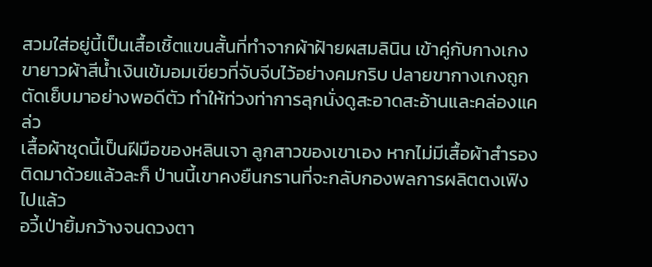สวมใส่อยู่นี้เป็นเสื้อเชิ้ตแขนสั้นที่ทำจากผ้าฝ้ายผสมลินิน เข้าคู่กับกางเกงขายาวผ้าสีน้ำเงินเข้มอมเขียวที่จับจีบไว้อย่างคมกริบ ปลายขากางเกงถูกตัดเย็บมาอย่างพอดีตัว ทำให้ท่วงท่าการลุกนั่งดูสะอาดสะอ้านและคล่องแคล่ว
เสื้อผ้าชุดนี้เป็นฝีมือของหลินเจา ลูกสาวของเขาเอง หากไม่มีเสื้อผ้าสำรองติดมาด้วยแล้วละก็ ป่านนี้เขาคงยืนกรานที่จะกลับกองพลการผลิตตงเฟิงไปแล้ว
อวี้เป่ายิ้มกว้างจนดวงตา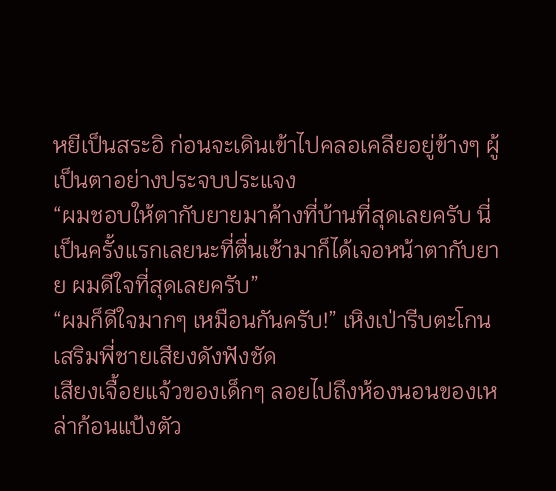หยีเป็นสระอิ ก่อนจะเดินเข้าไปคลอเคลียอยู่ข้างๆ ผู้เป็นตาอย่างประจบประแจง
“ผมชอบให้ตากับยายมาค้างที่บ้านที่สุดเลยครับ นี่เป็นครั้งแรกเลยนะที่ตื่นเช้ามาก็ได้เจอหน้าตากับยาย ผมดีใจที่สุดเลยครับ”
“ผมก็ดีใจมากๆ เหมือนกันครับ!” เหิงเป่ารีบตะโกนเสริมพี่ชายเสียงดังฟังชัด
เสียงเจื้อยแจ้วของเด็กๆ ลอยไปถึงห้องนอนของเหล่าก้อนแป้งตัว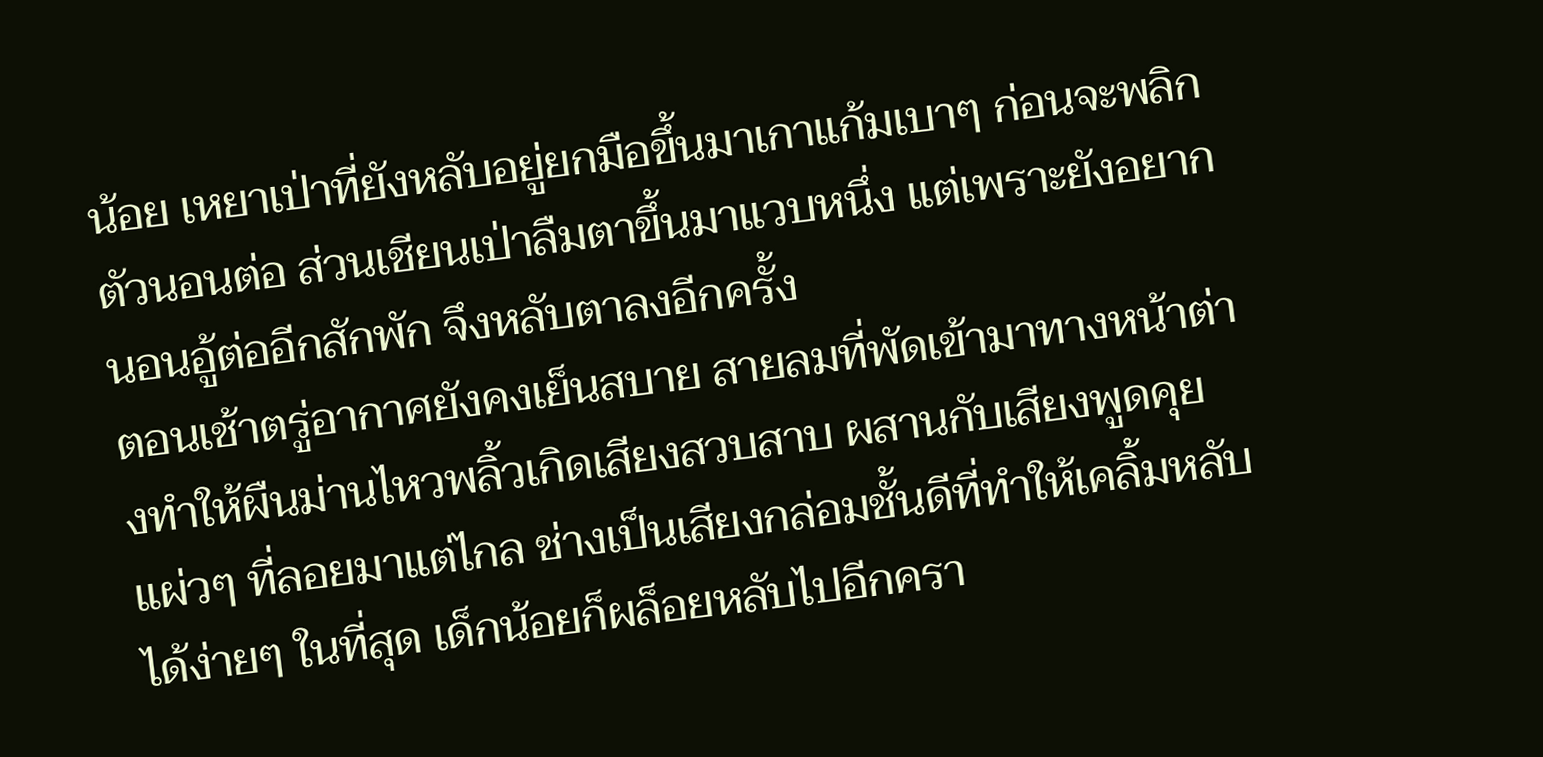น้อย เหยาเป่าที่ยังหลับอยู่ยกมือขึ้นมาเกาแก้มเบาๆ ก่อนจะพลิกตัวนอนต่อ ส่วนเชียนเป่าลืมตาขึ้นมาแวบหนึ่ง แต่เพราะยังอยากนอนอู้ต่ออีกสักพัก จึงหลับตาลงอีกครั้ง
ตอนเช้าตรู่อากาศยังคงเย็นสบาย สายลมที่พัดเข้ามาทางหน้าต่างทำให้ผืนม่านไหวพลิ้วเกิดเสียงสวบสาบ ผสานกับเสียงพูดคุยแผ่วๆ ที่ลอยมาแต่ไกล ช่างเป็นเสียงกล่อมชั้นดีที่ทำให้เคลิ้มหลับได้ง่ายๆ ในที่สุด เด็กน้อยก็ผล็อยหลับไปอีกครา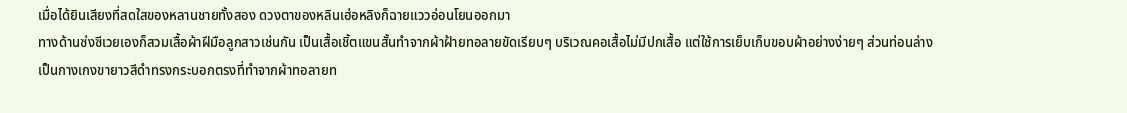เมื่อได้ยินเสียงที่สดใสของหลานชายทั้งสอง ดวงตาของหลินเฮ่อหลิงก็ฉายแววอ่อนโยนออกมา
ทางด้านซ่งซีเวยเองก็สวมเสื้อผ้าฝีมือลูกสาวเช่นกัน เป็นเสื้อเชิ้ตแขนสั้นทำจากผ้าฝ้ายทอลายขัดเรียบๆ บริเวณคอเสื้อไม่มีปกเสื้อ แต่ใช้การเย็บเก็บขอบผ้าอย่างง่ายๆ ส่วนท่อนล่างเป็นกางเกงขายาวสีดำทรงกระบอกตรงที่ทำจากผ้าทอลายท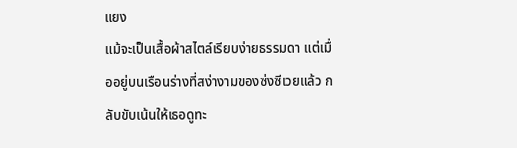แยง
แม้จะเป็นเสื้อผ้าสไตล์เรียบง่ายธรรมดา แต่เมื่ออยู่บนเรือนร่างที่สง่างามของซ่งซีเวยแล้ว กลับขับเน้นให้เธอดูทะ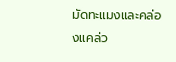มัดทะแมงและคล่องแคล่ว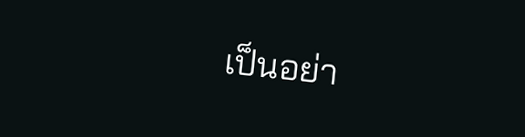เป็นอย่า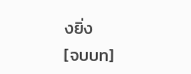งยิ่ง
[จบบท]